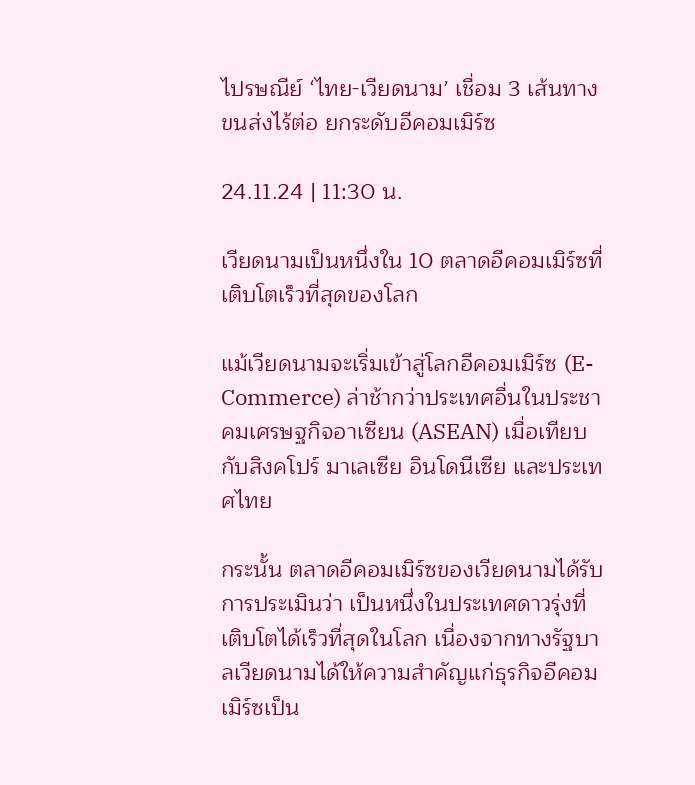ไปรษณีย์ ‘ไทย-เวียดนาม’ เชื่อม 3 เส้นทางขนส่งไร้ต่อ ยกระดับอีคอมเมิร์ซ

24.11.24 | 11:30 น.

เวียดนามเป็นหนึ่งใน 10 ตลาดอีคอมเมิร์ซที่เติบโตเร็วที่สุดของโลก

แม้เวียดนามจะเริ่มเข้าสู่โลกอีคอมเมิร์ซ (E-Commerce) ล่าช้ากว่าประเทศอื่นในประชาคมเศรษฐกิจอาเซียน (ASEAN) เมื่อเทียบกับสิงคโปร์ มาเลเซีย อินโดนีเซีย และประเทศไทย

กระนั้น ตลาดอีคอมเมิร์ซของเวียดนามได้รับการประเมินว่า เป็นหนึ่งในประเทศดาวรุ่งที่เติบโตได้เร็วที่สุดในโลก เนื่องจากทางรัฐบาลเวียดนามได้ให้ความสำคัญแก่ธุรกิจอีคอมเมิร์ซเป็น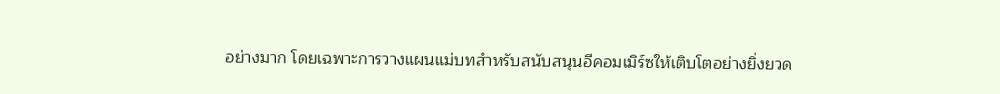อย่างมาก โดยเฉพาะการวางแผนแม่บทสำหรับสนับสนุนอีคอมเมิร์ซให้เติบโตอย่างยิ่งยวด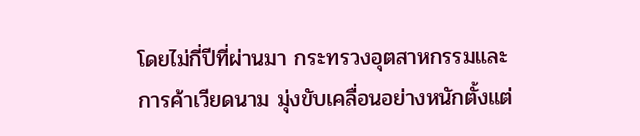โดยไม่กี่ปีที่ผ่านมา กระทรวงอุตสาหกรรมและการค้าเวียดนาม มุ่งขับเคลื่อนอย่างหนักตั้งแต่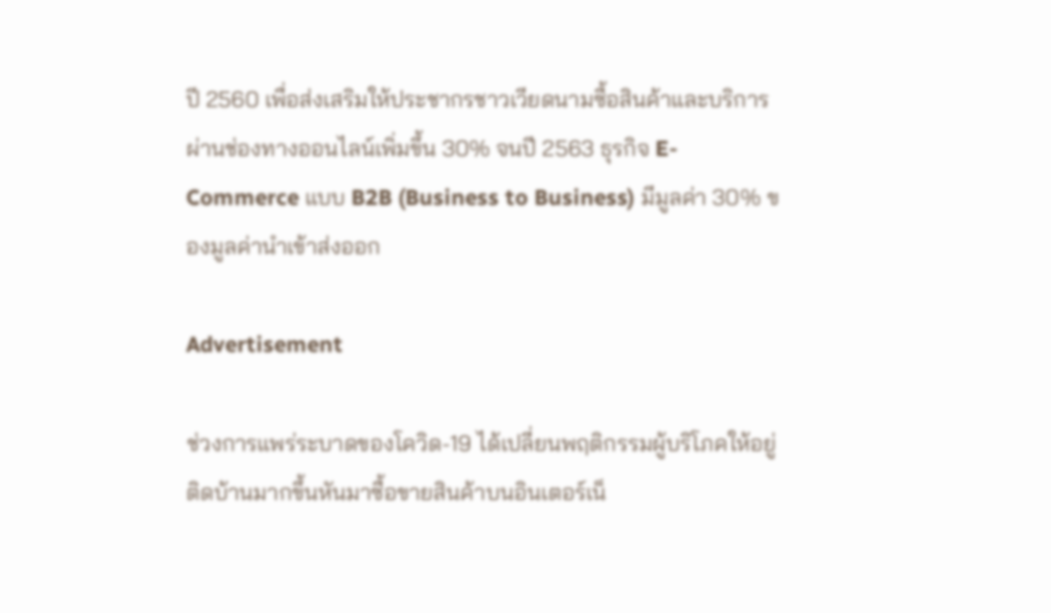ปี 2560 เพื่อส่งเสริมให้ประชากรชาวเวียดนามซื้อสินค้าและบริการผ่านช่องทางออนไลน์เพิ่มขึ้น 30% จนปี 2563 ธุรกิจ E-Commerce แบบ B2B (Business to Business) มีมูลค่า 30% ของมูลค่านำเข้าส่งออก

Advertisement

ช่วงการแพร่ระบาดของโควิด-19 ได้เปลี่ยนพฤติกรรมผู้บริโภคให้อยู่ติดบ้านมากขึ้นหันมาซื้อขายสินค้าบนอินเตอร์เน็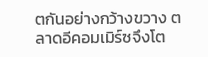ตกันอย่างกว้างขวาง ตลาดอีคอมเมิร์ซจึงโต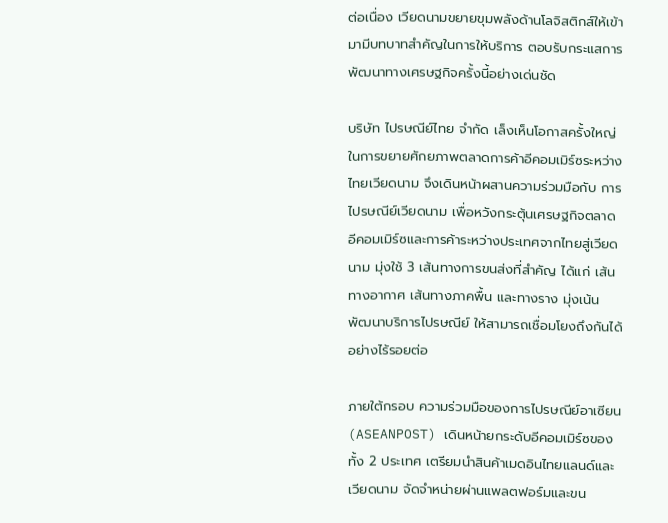ต่อเนื่อง เวียดนามขยายขุมพลังด้านโลจิสติกส์ให้เข้ามามีบทบาทสำคัญในการให้บริการ ตอบรับกระแสการพัฒนาทางเศรษฐกิจครั้งนี้อย่างเด่นชัด

บริษัท ไปรษณีย์ไทย จำกัด เล็งเห็นโอกาสครั้งใหญ่ในการขยายศักยภาพตลาดการค้าอีคอมเมิร์ซระหว่างไทยเวียดนาม จึงเดินหน้าผสานความร่วมมือกับ การไปรษณีย์เวียดนาม เพื่อหวังกระตุ้นเศรษฐกิจตลาดอีคอมเมิร์ซและการค้าระหว่างประเทศจากไทยสู่เวียดนาม มุ่งใช้ 3 เส้นทางการขนส่งที่สำคัญ ได้แก่ เส้นทางอากาศ เส้นทางภาคพื้น และทางราง มุ่งเน้นพัฒนาบริการไปรษณีย์ ให้สามารถเชื่อมโยงถึงกันได้อย่างไร้รอยต่อ

ภายใต้กรอบ ความร่วมมือของการไปรษณีย์อาเซียน (ASEANPOST) เดินหน้ายกระดับอีคอมเมิร์ซของทั้ง 2 ประเทศ เตรียมนำสินค้าเมดอินไทยแลนด์และเวียดนาม จัดจำหน่ายผ่านแพลตฟอร์มและขน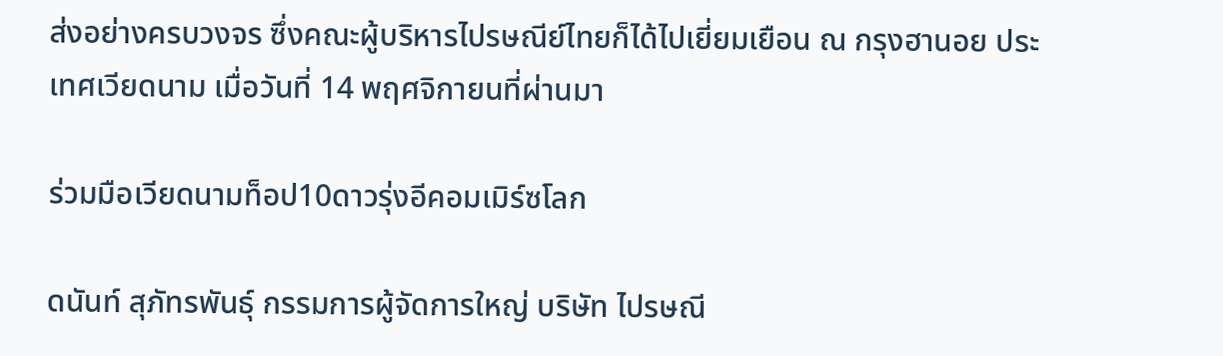ส่งอย่างครบวงจร ซึ่งคณะผู้บริหารไปรษณีย์ไทยก็ได้ไปเยี่ยมเยือน ณ กรุงฮานอย ประเทศเวียดนาม เมื่อวันที่ 14 พฤศจิกายนที่ผ่านมา

ร่วมมือเวียดนามท็อป10ดาวรุ่งอีคอมเมิร์ซโลก

ดนันท์ สุภัทรพันธุ์ กรรมการผู้จัดการใหญ่ บริษัท ไปรษณี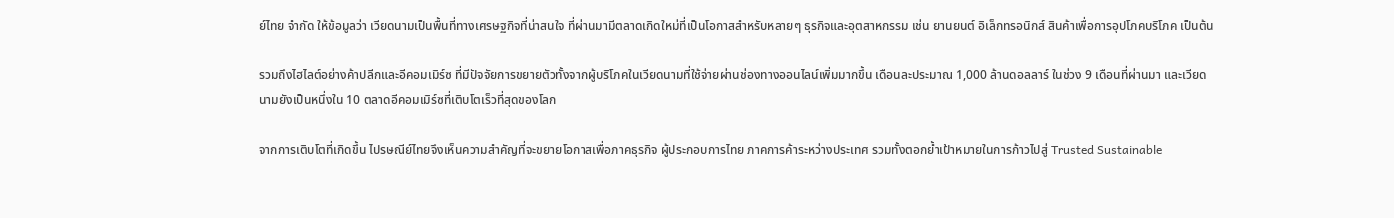ย์ไทย จำกัด ให้ข้อมูลว่า เวียดนามเป็นพื้นที่ทางเศรษฐกิจที่น่าสนใจ ที่ผ่านมามีตลาดเกิดใหม่ที่เป็นโอกาสสำหรับหลายๆ ธุรกิจและอุตสาหกรรม เช่น ยานยนต์ อิเล็กทรอนิกส์ สินค้าเพื่อการอุปโภคบริโภค เป็นต้น

รวมถึงไฮไลต์อย่างค้าปลีกและอีคอมเมิร์ซ ที่มีปัจจัยการขยายตัวทั้งจากผู้บริโภคในเวียดนามที่ใช้จ่ายผ่านช่องทางออนไลน์เพิ่มมากขึ้น เดือนละประมาณ 1,000 ล้านดอลลาร์ ในช่วง 9 เดือนที่ผ่านมา และเวียดนามยังเป็นหนึ่งใน 10 ตลาดอีคอมเมิร์ซที่เติบโตเร็วที่สุดของโลก

จากการเติบโตที่เกิดขึ้น ไปรษณีย์ไทยจึงเห็นความสำคัญที่จะขยายโอกาสเพื่อภาคธุรกิจ ผู้ประกอบการไทย ภาคการค้าระหว่างประเทศ รวมทั้งตอกย้ำเป้าหมายในการก้าวไปสู่ Trusted Sustainable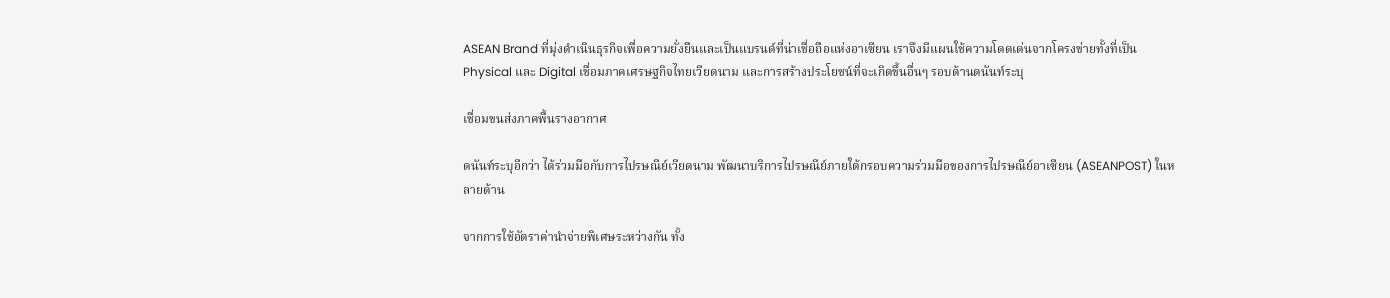ASEAN Brand ที่มุ่งดำเนินธุรกิจเพื่อความยั่งยืนและเป็นแบรนด์ที่น่าเชื่อถือแห่งอาเซียน เราจึงมีแผนใช้ความโดดเด่นจากโครงข่ายทั้งที่เป็น Physical และ Digital เชื่อมภาคเศรษฐกิจไทยเวียดนาม และการสร้างประโยชน์ที่จะเกิดขึ้นอื่นๆ รอบด้านดนันท์ระบุ

เชื่อมขนส่งภาคพื้นรางอากาศ

ดนันท์ระบุอีกว่า ได้ร่วมมือกับการไปรษณีย์เวียดนาม พัฒนาบริการไปรษณีย์ภายใต้กรอบความร่วมมือของการไปรษณีย์อาเซียน (ASEANPOST) ในหลายด้าน

จากการใช้อัตราค่านำจ่ายพิเศษระหว่างกัน ทั้ง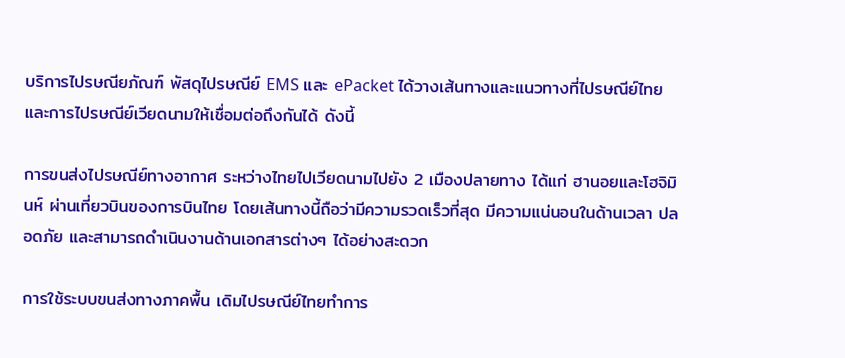บริการไปรษณียภัณฑ์ พัสดุไปรษณีย์ EMS และ ePacket ได้วางเส้นทางและแนวทางที่ไปรษณีย์ไทยและการไปรษณีย์เวียดนามให้เชื่อมต่อถึงกันได้ ดังนี้

การขนส่งไปรษณีย์ทางอากาศ ระหว่างไทยไปเวียดนามไปยัง 2 เมืองปลายทาง ได้แก่ ฮานอยและโฮจิมินห์ ผ่านเที่ยวบินของการบินไทย โดยเส้นทางนี้ถือว่ามีความรวดเร็วที่สุด มีความแน่นอนในด้านเวลา ปลอดภัย และสามารถดำเนินงานด้านเอกสารต่างๆ ได้อย่างสะดวก

การใช้ระบบขนส่งทางภาคพื้น เดิมไปรษณีย์ไทยทำการ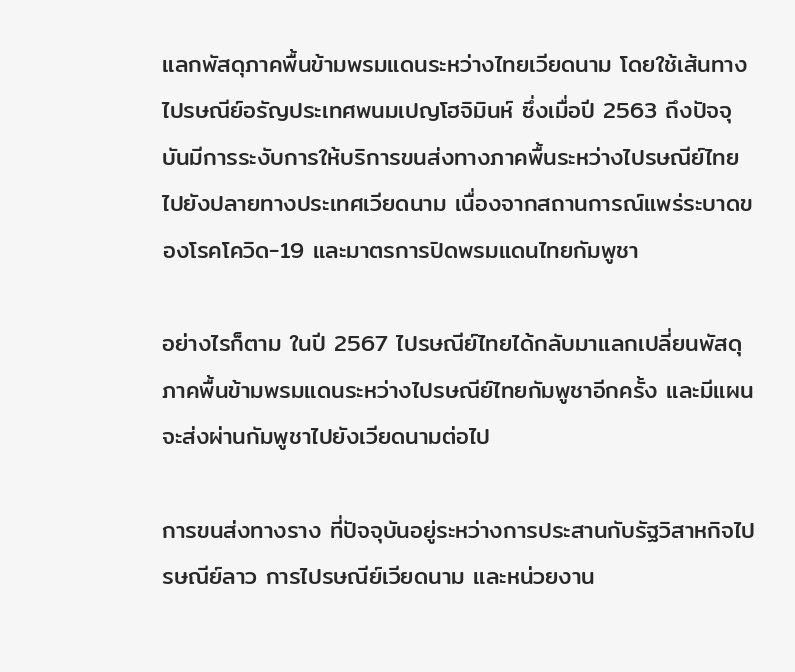แลกพัสดุภาคพื้นข้ามพรมแดนระหว่างไทยเวียดนาม โดยใช้เส้นทางไปรษณีย์อรัญประเทศพนมเปญโฮจิมินห์ ซึ่งเมื่อปี 2563 ถึงปัจจุบันมีการระงับการให้บริการขนส่งทางภาคพื้นระหว่างไปรษณีย์ไทยไปยังปลายทางประเทศเวียดนาม เนื่องจากสถานการณ์แพร่ระบาดของโรคโควิด-19 และมาตรการปิดพรมแดนไทยกัมพูชา

อย่างไรก็ตาม ในปี 2567 ไปรษณีย์ไทยได้กลับมาแลกเปลี่ยนพัสดุภาคพื้นข้ามพรมแดนระหว่างไปรษณีย์ไทยกัมพูชาอีกครั้ง และมีแผนจะส่งผ่านกัมพูชาไปยังเวียดนามต่อไป

การขนส่งทางราง ที่ปัจจุบันอยู่ระหว่างการประสานกับรัฐวิสาหกิจไปรษณีย์ลาว การไปรษณีย์เวียดนาม และหน่วยงาน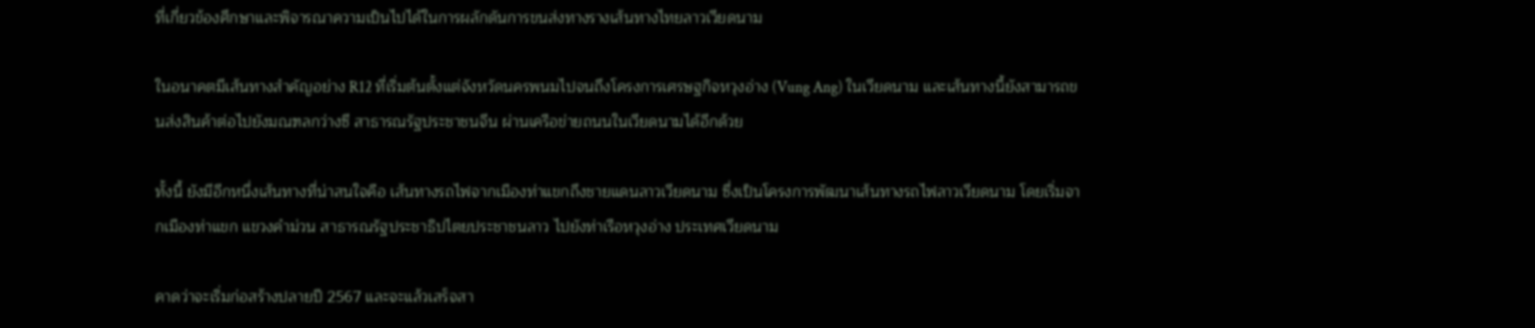ที่เกี่ยวข้องศึกษาและพิจารณาความเป็นไปได้ในการผลักดันการขนส่งทางรางเส้นทางไทยลาวเวียดนาม

ในอนาคตมีเส้นทางสำคัญอย่าง R12 ที่เริ่มต้นตั้งแต่จังหวัดนครพนมไปจนถึงโครงการเศรษฐกิจหวุงอ่าง (Vung Ang) ในเวียดนาม และเส้นทางนี้ยังสามารถขนส่งสินค้าต่อไปยังมณฑลกว่างซี สาธารณรัฐประชาชนจีน ผ่านเครือข่ายถนนในเวียดนามได้อีกด้วย

ทั้งนี้ ยังมีอีกหนึ่งเส้นทางที่น่าสนใจคือ เส้นทางรถไฟจากเมืองท่าแขกถึงชายแดนลาวเวียดนาม ซึ่งเป็นโครงการพัฒนาเส้นทางรถไฟลาวเวียดนาม โดยเริ่มจากเมืองท่าแขก แขวงคำม่วน สาธารณรัฐประชาธิปไตยประชาชนลาว ไปยังท่าเรือหวุงอ่าง ประเทศเวียดนาม

คาดว่าจะเริ่มก่อสร้างปลายปี 2567 และจะแล้วเสร็จสา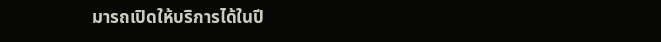มารถเปิดให้บริการได้ในปี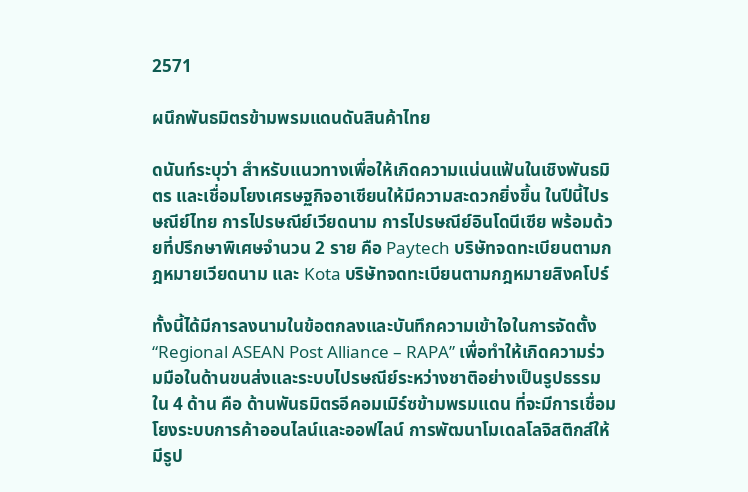2571

ผนึกพันธมิตรข้ามพรมแดนดันสินค้าไทย

ดนันท์ระบุว่า สำหรับแนวทางเพื่อให้เกิดความแน่นแฟ้นในเชิงพันธมิตร และเชื่อมโยงเศรษฐกิจอาเซียนให้มีความสะดวกยิ่งขึ้น ในปีนี้ไปรษณีย์ไทย การไปรษณีย์เวียดนาม การไปรษณีย์อินโดนีเซีย พร้อมด้วยที่ปรึกษาพิเศษจำนวน 2 ราย คือ Paytech บริษัทจดทะเบียนตามกฎหมายเวียดนาม และ Kota บริษัทจดทะเบียนตามกฎหมายสิงคโปร์

ทั้งนี้ได้มีการลงนามในข้อตกลงและบันทึกความเข้าใจในการจัดตั้ง “Regional ASEAN Post Alliance – RAPA” เพื่อทำให้เกิดความร่วมมือในด้านขนส่งและระบบไปรษณีย์ระหว่างชาติอย่างเป็นรูปธรรม ใน 4 ด้าน คือ ด้านพันธมิตรอีคอมเมิร์ซข้ามพรมแดน ที่จะมีการเชื่อมโยงระบบการค้าออนไลน์และออฟไลน์ การพัฒนาโมเดลโลจิสติกส์ให้มีรูป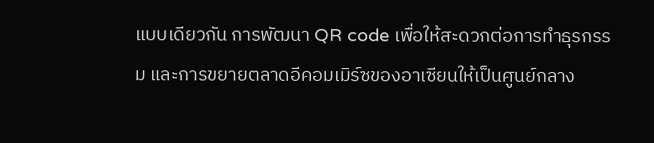แบบเดียวกัน การพัฒนา QR code เพื่อให้สะดวกต่อการทำธุรกรรม และการขยายตลาดอีคอมเมิร์ซของอาเซียนให้เป็นศูนย์กลาง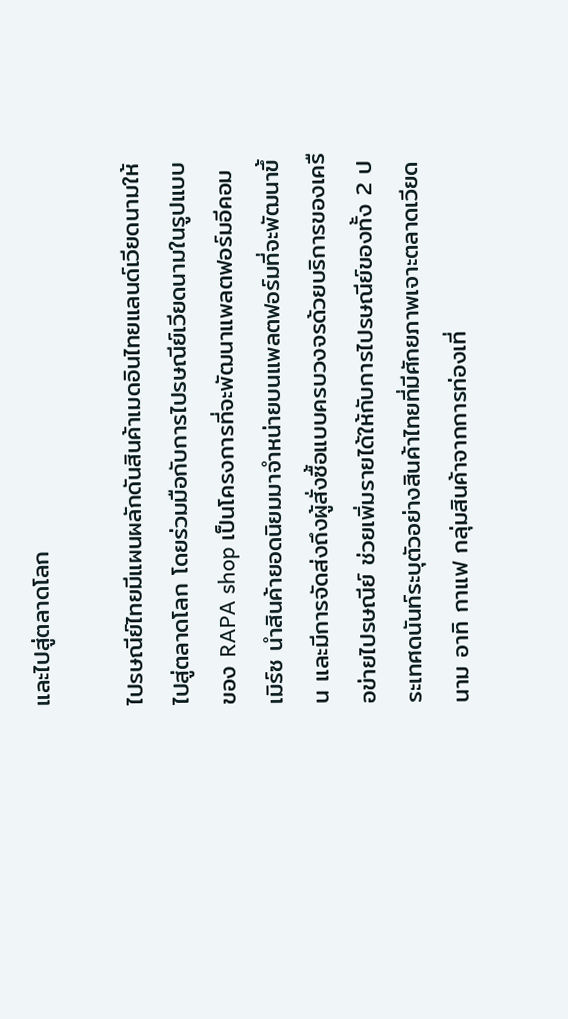และไปสู่ตลาดโลก

ไปรษณีย์ไทยมีแผนผลักดันสินค้าเมดอินไทยแลนด์เวียดนามให้ไปสู่ตลาดโลก โดยร่วมมือกับการไปรษณีย์เวียดนามในรูปแบบของ RAPA shop เป็นโครงการที่จะพัฒนาแพลตฟอร์มอีคอมเมิร์ซ นำสินค้ายอดนิยมมาจำหน่ายบนแพลตฟอร์มที่จะพัฒนาขึ้น และมีการจัดส่งถึงผู้สั่งซื้อแบบครบวงจรด้วยบริการของเครือข่ายไปรษณีย์ ช่วยเพิ่มรายได้ให้กับการไปรษณีย์ของทั้ง 2 ประเทศดนันท์ระบุตัวอย่างสินค้าไทยที่มีศักยภาพเจาะตลาดเวียดนาม อาทิ กาแฟ กลุ่มสินค้าจากการท่องเที่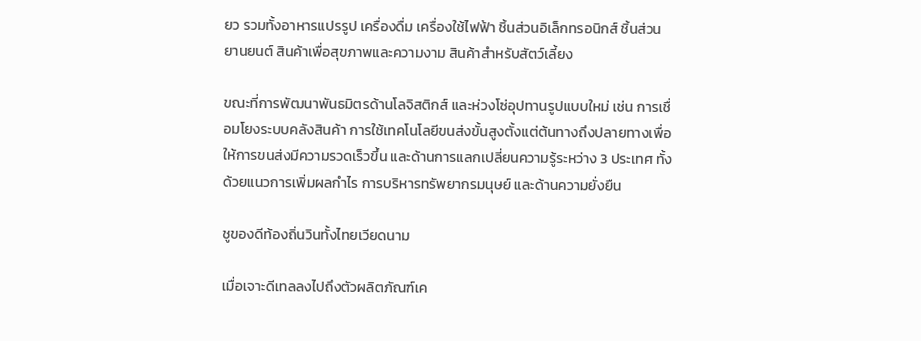ยว รวมทั้งอาหารแปรรูป เครื่องดื่ม เครื่องใช้ไฟฟ้า ชิ้นส่วนอิเล็กทรอนิกส์ ชิ้นส่วนยานยนต์ สินค้าเพื่อสุขภาพและความงาม สินค้าสำหรับสัตว์เลี้ยง

ขณะที่การพัฒนาพันธมิตรด้านโลจิสติกส์ และห่วงโซ่อุปทานรูปแบบใหม่ เช่น การเชื่อมโยงระบบคลังสินค้า การใช้เทคโนโลยีขนส่งขั้นสูงตั้งแต่ต้นทางถึงปลายทางเพื่อให้การขนส่งมีความรวดเร็วขึ้น และด้านการแลกเปลี่ยนความรู้ระหว่าง 3 ประเทศ ทั้งด้วยแนวการเพิ่มผลกำไร การบริหารทรัพยากรมนุษย์ และด้านความยั่งยืน

ชูของดีท้องถิ่นวินทั้งไทยเวียดนาม

เมื่อเจาะดีเทลลงไปถึงตัวผลิตภัณฑ์เค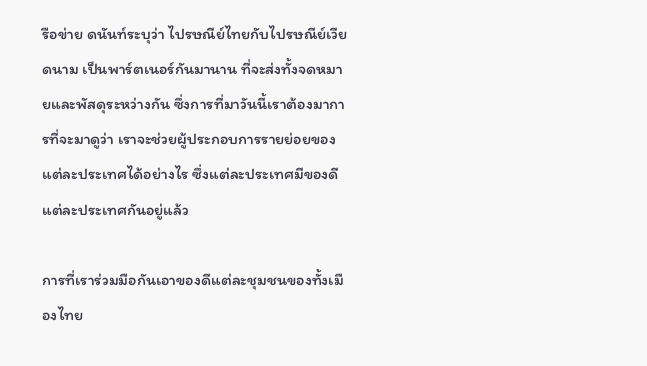รือข่าย ดนันท์ระบุว่า ไปรษณีย์ไทยกับไปรษณีย์เวียดนาม เป็นพาร์ตเนอร์กันมานาน ที่จะส่งทั้งจดหมายและพัสดุระหว่างกัน ซึ่งการที่มาวันนี้เราต้องมาการที่จะมาดูว่า เราจะช่วยผู้ประกอบการรายย่อยของแต่ละประเทศได้อย่างไร ซึ่งแต่ละประเทศมีของดีแต่ละประเทศกันอยู่แล้ว

การที่เราร่วมมือกันเอาของดีแต่ละชุมชนของทั้งเมืองไทย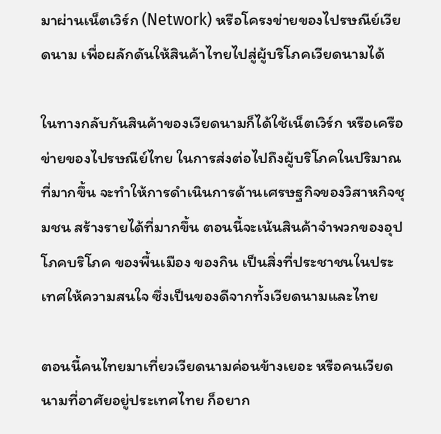มาผ่านเน็ตเวิร์ก (Network) หรือโครงข่ายของไปรษณีย์เวียดนาม เพื่อผลักดันให้สินค้าไทยไปสู่ผู้บริโภคเวียดนามได้

ในทางกลับกันสินค้าของเวียดนามก็ได้ใช้เน็ตเวิร์ก หรือเครือข่ายของไปรษณีย์ไทย ในการส่งต่อไปถึงผู้บริโภคในปริมาณที่มากขึ้น จะทำให้การดำเนินการด้านเศรษฐกิจของวิสาหกิจชุมชน สร้างรายได้ที่มากขึ้น ตอนนี้จะเน้นสินค้าจำพวกของอุปโภคบริโภค ของพื้นเมือง ของกิน เป็นสิ่งที่ประชาชนในประเทศให้ความสนใจ ซึ่งเป็นของดีจากทั้งเวียดนามและไทย

ตอนนี้คนไทยมาเที่ยวเวียดนามค่อนข้างเยอะ หรือคนเวียดนามที่อาศัยอยู่ประเทศไทย ก็อยาก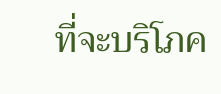ที่จะบริโภค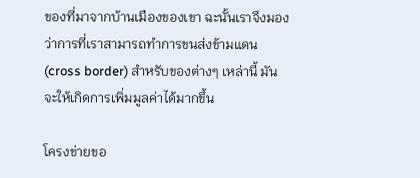ของที่มาจากบ้านเมืองของเขา ฉะนั้นเราจึงมองว่าการที่เราสามารถทำการขนส่งข้ามแดน (cross border) สำหรับของต่างๆ เหล่านี้ มันจะให้เกิดการเพิ่มมูลค่าได้มากขึ้น

โครงข่ายขอ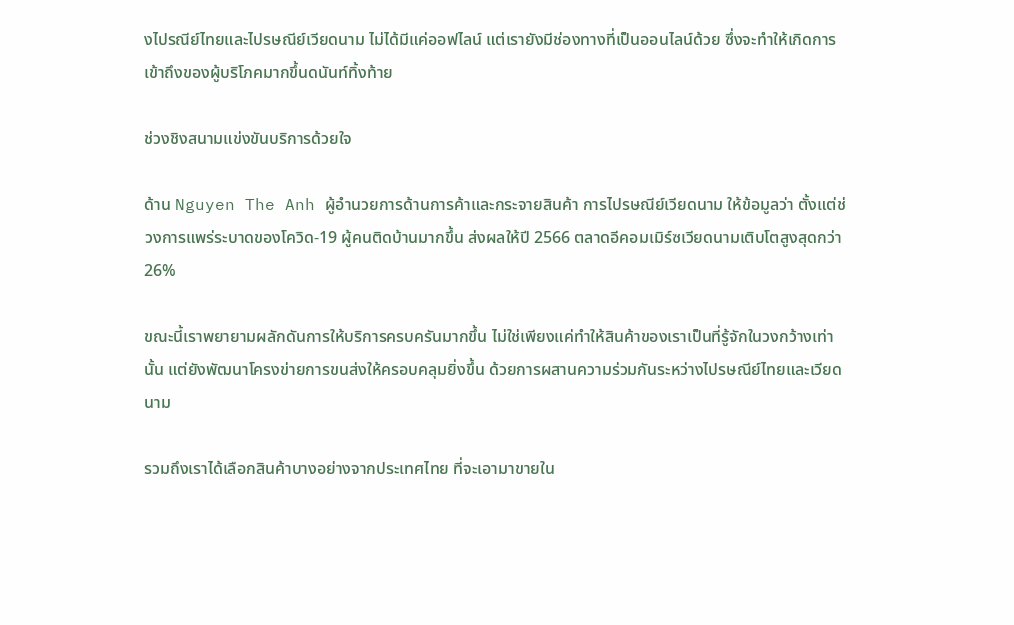งไปรณีย์ไทยและไปรษณีย์เวียดนาม ไม่ได้มีแค่ออฟไลน์ แต่เรายังมีช่องทางที่เป็นออนไลน์ด้วย ซึ่งจะทำให้เกิดการเข้าถึงของผู้บริโภคมากขึ้นดนันท์ทิ้งท้าย

ช่วงชิงสนามแข่งขันบริการด้วยใจ

ด้าน Nguyen The Anh ผู้อำนวยการด้านการค้าและกระจายสินค้า การไปรษณีย์เวียดนาม ให้ข้อมูลว่า ตั้งแต่ช่วงการแพร่ระบาดของโควิด-19 ผู้คนติดบ้านมากขึ้น ส่งผลให้ปี 2566 ตลาดอีคอมเมิร์ซเวียดนามเติบโตสูงสุดกว่า 26%

ขณะนี้เราพยายามผลักดันการให้บริการครบครันมากขึ้น ไม่ใช่เพียงแค่ทำให้สินค้าของเราเป็นที่รู้จักในวงกว้างเท่านั้น แต่ยังพัฒนาโครงข่ายการขนส่งให้ครอบคลุมยิ่งขึ้น ด้วยการผสานความร่วมกันระหว่างไปรษณีย์ไทยและเวียดนาม

รวมถึงเราได้เลือกสินค้าบางอย่างจากประเทศไทย ที่จะเอามาขายใน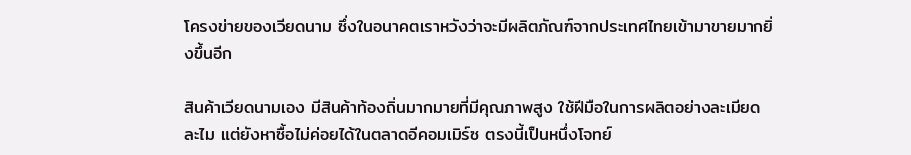โครงข่ายของเวียดนาม ซึ่งในอนาคตเราหวังว่าจะมีผลิตภัณฑ์จากประเทศไทยเข้ามาขายมากยิ่งขึ้นอีก

สินค้าเวียดนามเอง มีสินค้าท้องถิ่นมากมายที่มีคุณภาพสูง ใช้ฝีมือในการผลิตอย่างละเมียดละไม แต่ยังหาซื้อไม่ค่อยได้ในตลาดอีคอมเมิร์ซ ตรงนี้เป็นหนึ่งโจทย์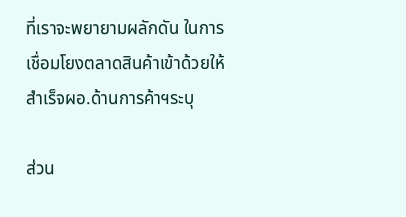ที่เราจะพยายามผลักดัน ในการเชื่อมโยงตลาดสินค้าเข้าด้วยให้สำเร็จผอ.ด้านการค้าฯระบุ

ส่วน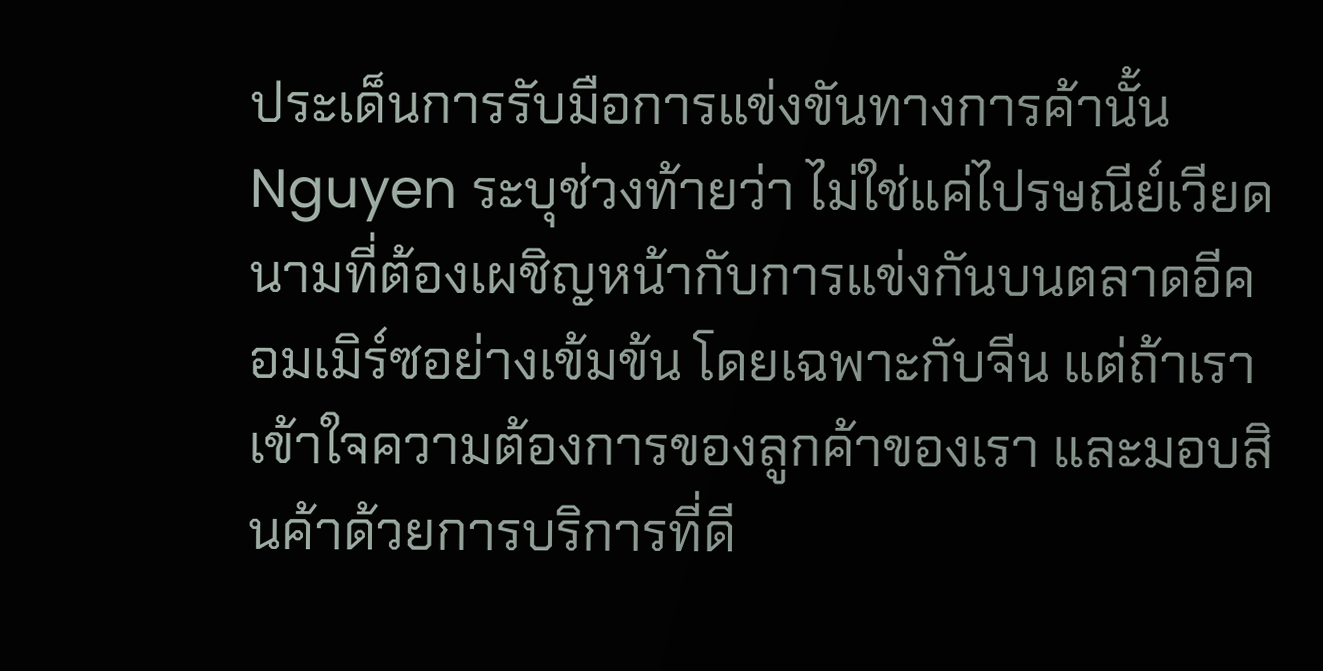ประเด็นการรับมือการแข่งขันทางการค้านั้น Nguyen ระบุช่วงท้ายว่า ไม่ใช่แค่ไปรษณีย์เวียดนามที่ต้องเผชิญหน้ากับการแข่งกันบนตลาดอีคอมเมิร์ซอย่างเข้มข้น โดยเฉพาะกับจีน แต่ถ้าเราเข้าใจความต้องการของลูกค้าของเรา และมอบสินค้าด้วยการบริการที่ดี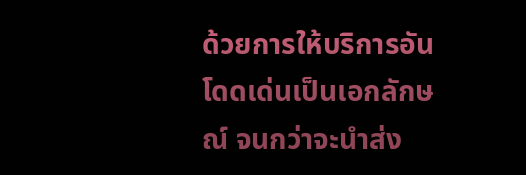ด้วยการให้บริการอันโดดเด่นเป็นเอกลักษณ์ จนกว่าจะนำส่ง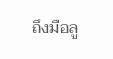ถึงมือลู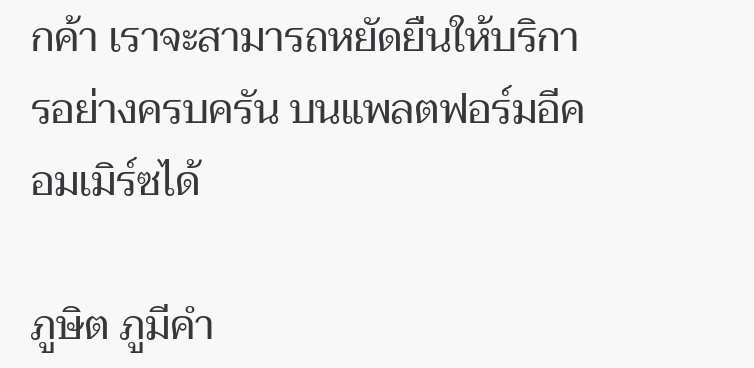กค้า เราจะสามารถหยัดยืนให้บริการอย่างครบครัน บนแพลตฟอร์มอีคอมเมิร์ซได้

ภูษิต ภูมีคำ